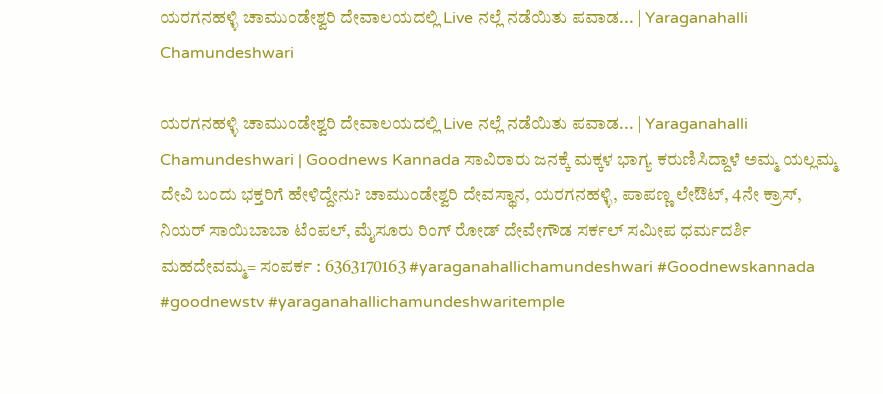ಯರಗನಹಳ್ಳಿ ಚಾಮುಂಡೇಶ್ವರಿ ದೇವಾಲಯದಲ್ಲಿ Live ನಲ್ಲೆ ನಡೆಯಿತು ಪವಾಡ... | Yaraganahalli Chamundeshwari

ಯರಗನಹಳ್ಳಿ ಚಾಮುಂಡೇಶ್ವರಿ ದೇವಾಲಯದಲ್ಲಿ Live ನಲ್ಲೆ ನಡೆಯಿತು ಪವಾಡ... | Yaraganahalli Chamundeshwari | Goodnews Kannada ಸಾವಿರಾರು ಜನಕ್ಕೆ ಮಕ್ಕಳ ಭಾಗ್ಯ ಕರುಣಿಸಿದ್ದಾಳೆ ಅಮ್ಮ ಯಲ್ಲಮ್ಮ ದೇವಿ ಬಂದು ಭಕ್ತರಿಗೆ ಹೇಳಿದ್ದೇನು? ಚಾಮುಂಡೇಶ್ವರಿ ದೇವಸ್ಥಾನ, ಯರಗನಹಳ್ಳಿ, ಪಾಪಣ್ಣ ಲೇಔಟ್, 4ನೇ ಕ್ರಾಸ್, ನಿಯರ್ ಸಾಯಿಬಾಬಾ ಟೆಂಪಲ್, ಮೈಸೂರು ರಿಂಗ್ ರೋಡ್ ದೇವೇಗೌಡ ಸರ್ಕಲ್ ಸಮೀಪ ಧರ್ಮದರ್ಶಿ ಮಹದೇವಮ್ಮ= ಸಂಪರ್ಕ : 6363170163 #yaraganahallichamundeshwari #Goodnewskannada #goodnewstv #yaraganahallichamundeshwaritemple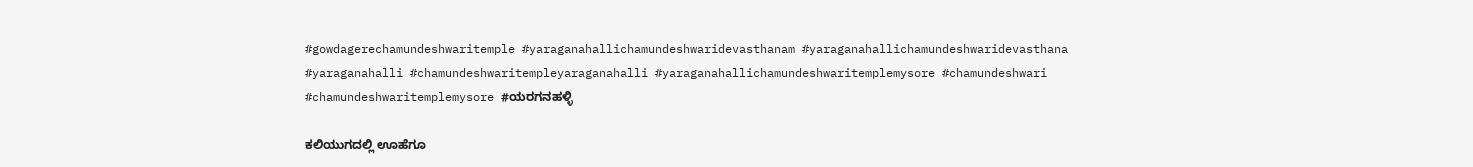#gowdagerechamundeshwaritemple #yaraganahallichamundeshwaridevasthanam #yaraganahallichamundeshwaridevasthana #yaraganahalli #chamundeshwaritempleyaraganahalli #yaraganahallichamundeshwaritemplemysore #chamundeshwari #chamundeshwaritemplemysore #ಯರಗನಹಳ್ಳಿ

ಕಲಿಯುಗದಲ್ಲಿ ಊಹೆಗೂ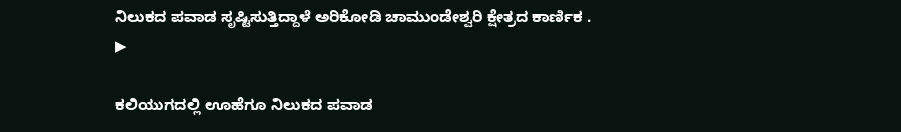ನಿಲುಕದ ಪವಾಡ ಸೃಷ್ಟಿಸುತ್ತಿದ್ದಾಳೆ ಅರಿಕೋಡಿ ಚಾಮುಂಡೇಶ್ವರಿ ಕ್ಷೇತ್ರದ ಕಾರ್ಣಿಕ .
▶

ಕಲಿಯುಗದಲ್ಲಿ ಊಹೆಗೂ ನಿಲುಕದ ಪವಾಡ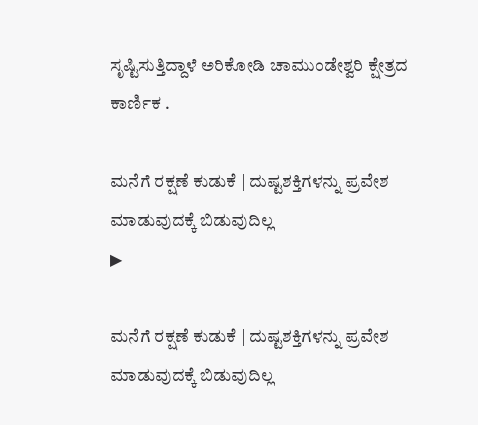ಸೃಷ್ಟಿಸುತ್ತಿದ್ದಾಳೆ ಅರಿಕೋಡಿ ಚಾಮುಂಡೇಶ್ವರಿ ಕ್ಷೇತ್ರದ ಕಾರ್ಣಿಕ .

ಮನೆಗೆ ರಕ್ಷಣೆ ಕುಡುಕೆ | ದುಷ್ಟಶಕ್ತಿಗಳನ್ನು ಪ್ರವೇಶ ಮಾಡುವುದಕ್ಕೆ ಬಿಡುವುದಿಲ್ಲ
▶

ಮನೆಗೆ ರಕ್ಷಣೆ ಕುಡುಕೆ | ದುಷ್ಟಶಕ್ತಿಗಳನ್ನು ಪ್ರವೇಶ ಮಾಡುವುದಕ್ಕೆ ಬಿಡುವುದಿಲ್ಲ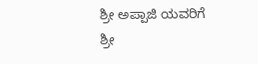ಶ್ರೀ ಅಪ್ಪಾಜಿ ಯವರಿಗೆ ಶ್ರೀ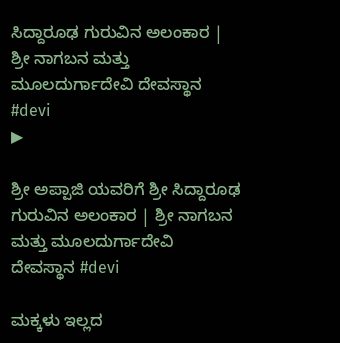ಸಿದ್ದಾರೂಢ ಗುರುವಿನ ಅಲಂಕಾರ | ಶ್ರೀ ನಾಗಬನ ಮತ್ತು ಮೂಲದುರ್ಗಾದೇವಿ ದೇವಸ್ಥಾನ #devi
▶

ಶ್ರೀ ಅಪ್ಪಾಜಿ ಯವರಿಗೆ ಶ್ರೀ ಸಿದ್ದಾರೂಢ ಗುರುವಿನ ಅಲಂಕಾರ | ಶ್ರೀ ನಾಗಬನ ಮತ್ತು ಮೂಲದುರ್ಗಾದೇವಿ ದೇವಸ್ಥಾನ #devi

ಮಕ್ಕಳು ಇಲ್ಲದ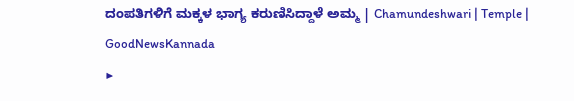ದಂಪತಿಗಳಿಗೆ ಮಕ್ಕಳ ಭಾಗ್ಯ ಕರುಣಿಸಿದ್ದಾಳೆ ಅಮ್ಮ | Chamundeshwari | Temple | GoodNewsKannada
▶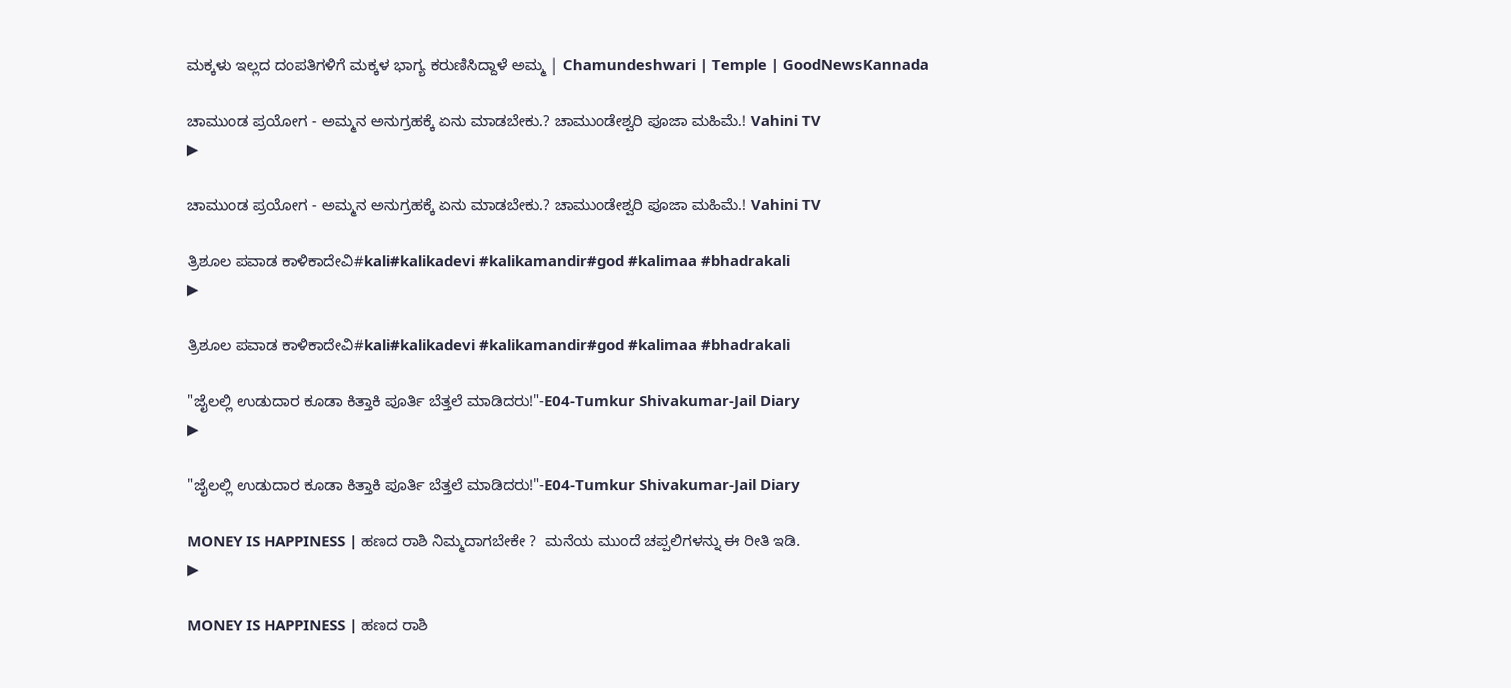ಮಕ್ಕಳು ಇಲ್ಲದ ದಂಪತಿಗಳಿಗೆ ಮಕ್ಕಳ ಭಾಗ್ಯ ಕರುಣಿಸಿದ್ದಾಳೆ ಅಮ್ಮ | Chamundeshwari | Temple | GoodNewsKannada

ಚಾಮುಂಡ ಪ್ರಯೋಗ - ಅಮ್ಮನ ಅನುಗ್ರಹಕ್ಕೆ ಏನು ಮಾಡಬೇಕು.? ಚಾಮುಂಡೇಶ್ವರಿ ಪೂಜಾ ಮಹಿಮೆ.! Vahini TV
▶

ಚಾಮುಂಡ ಪ್ರಯೋಗ - ಅಮ್ಮನ ಅನುಗ್ರಹಕ್ಕೆ ಏನು ಮಾಡಬೇಕು.? ಚಾಮುಂಡೇಶ್ವರಿ ಪೂಜಾ ಮಹಿಮೆ.! Vahini TV

ತ್ರಿಶೂಲ ಪವಾಡ ಕಾಳಿಕಾದೇವಿ#kali#kalikadevi #kalikamandir#god #kalimaa #bhadrakali
▶

ತ್ರಿಶೂಲ ಪವಾಡ ಕಾಳಿಕಾದೇವಿ#kali#kalikadevi #kalikamandir#god #kalimaa #bhadrakali

"ಜೈಲಲ್ಲಿ ಉಡುದಾರ ಕೂಡಾ ಕಿತ್ತಾಕಿ ಪೂರ್ತಿ ಬೆತ್ತಲೆ ಮಾಡಿದರು!"-E04-Tumkur Shivakumar-Jail Diary
▶

"ಜೈಲಲ್ಲಿ ಉಡುದಾರ ಕೂಡಾ ಕಿತ್ತಾಕಿ ಪೂರ್ತಿ ಬೆತ್ತಲೆ ಮಾಡಿದರು!"-E04-Tumkur Shivakumar-Jail Diary

MONEY IS HAPPINESS | ಹಣದ ರಾಶಿ ನಿಮ್ಮದಾಗಬೇಕೇ ?  ಮನೆಯ ಮುಂದೆ ಚಪ್ಪಲಿಗಳನ್ನು ಈ ರೀತಿ ಇಡಿ.
▶

MONEY IS HAPPINESS | ಹಣದ ರಾಶಿ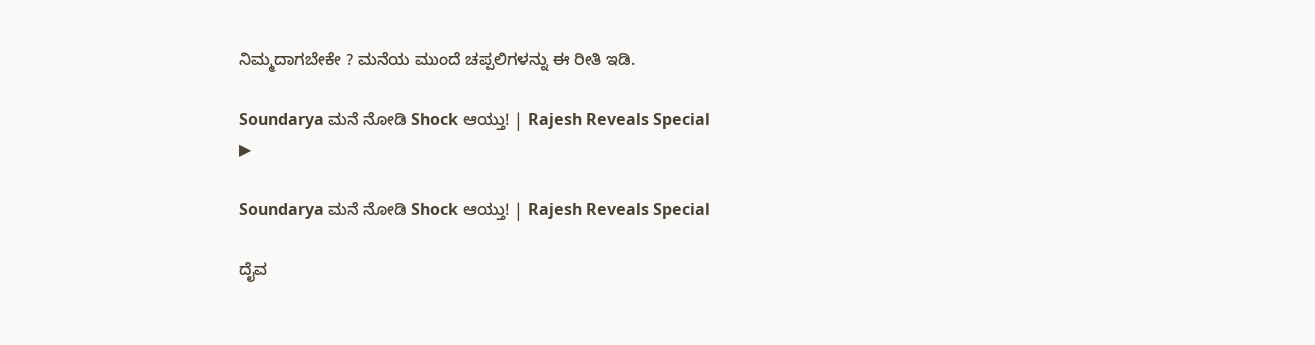ನಿಮ್ಮದಾಗಬೇಕೇ ? ಮನೆಯ ಮುಂದೆ ಚಪ್ಪಲಿಗಳನ್ನು ಈ ರೀತಿ ಇಡಿ.

Soundarya ಮನೆ ನೋಡಿ Shock ಆಯ್ತು! | Rajesh Reveals Special
▶

Soundarya ಮನೆ ನೋಡಿ Shock ಆಯ್ತು! | Rajesh Reveals Special

ದೈವ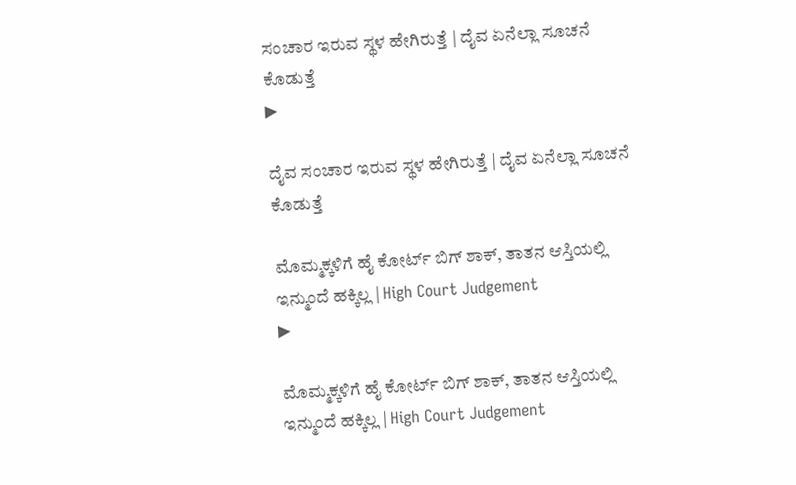ಸಂಚಾರ ಇರುವ ಸ್ಥಳ ಹೇಗಿರುತ್ತೆ | ದೈವ ಏನೆಲ್ಲಾ ಸೂಚನೆ ಕೊಡುತ್ತೆ
▶

ದೈವ ಸಂಚಾರ ಇರುವ ಸ್ಥಳ ಹೇಗಿರುತ್ತೆ | ದೈವ ಏನೆಲ್ಲಾ ಸೂಚನೆ ಕೊಡುತ್ತೆ

ಮೊಮ್ಮಕ್ಕಳಿಗೆ ಹೈ ಕೋರ್ಟ್ ಬಿಗ್ ಶಾಕ್, ತಾತನ ಆಸ್ತಿಯಲ್ಲಿ ಇನ್ಮುಂದೆ ಹಕ್ಕಿಲ್ಲ | High Court Judgement
▶

ಮೊಮ್ಮಕ್ಕಳಿಗೆ ಹೈ ಕೋರ್ಟ್ ಬಿಗ್ ಶಾಕ್, ತಾತನ ಆಸ್ತಿಯಲ್ಲಿ ಇನ್ಮುಂದೆ ಹಕ್ಕಿಲ್ಲ | High Court Judgement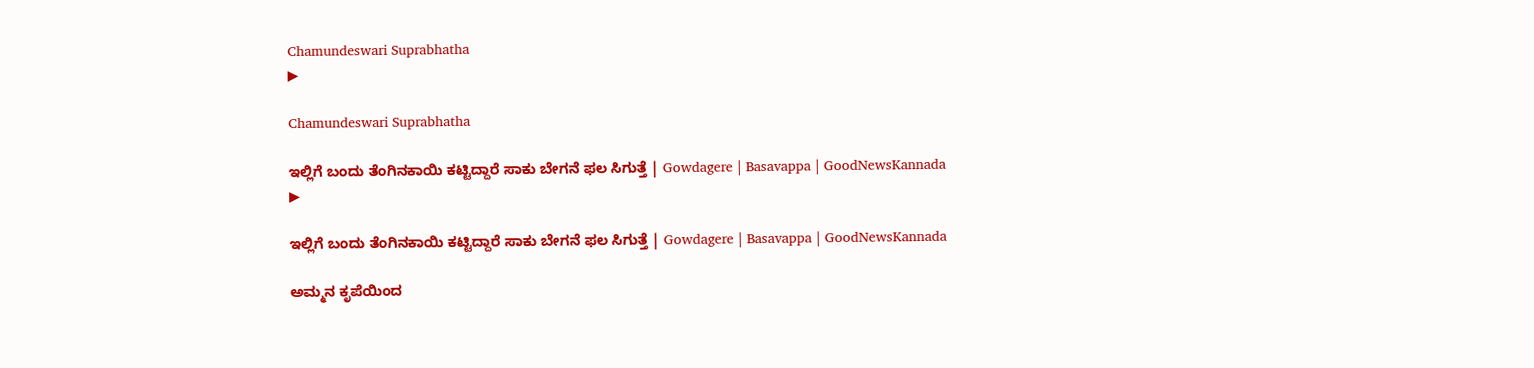Chamundeswari Suprabhatha
▶

Chamundeswari Suprabhatha

ಇಲ್ಲಿಗೆ ಬಂದು ತೆಂಗಿನಕಾಯಿ ಕಟ್ಟಿದ್ದಾರೆ ಸಾಕು ಬೇಗನೆ ಫಲ ಸಿಗುತ್ತೆ | Gowdagere | Basavappa | GoodNewsKannada
▶

ಇಲ್ಲಿಗೆ ಬಂದು ತೆಂಗಿನಕಾಯಿ ಕಟ್ಟಿದ್ದಾರೆ ಸಾಕು ಬೇಗನೆ ಫಲ ಸಿಗುತ್ತೆ | Gowdagere | Basavappa | GoodNewsKannada

ಅಮ್ಮನ ಕೃಪೆಯಿಂದ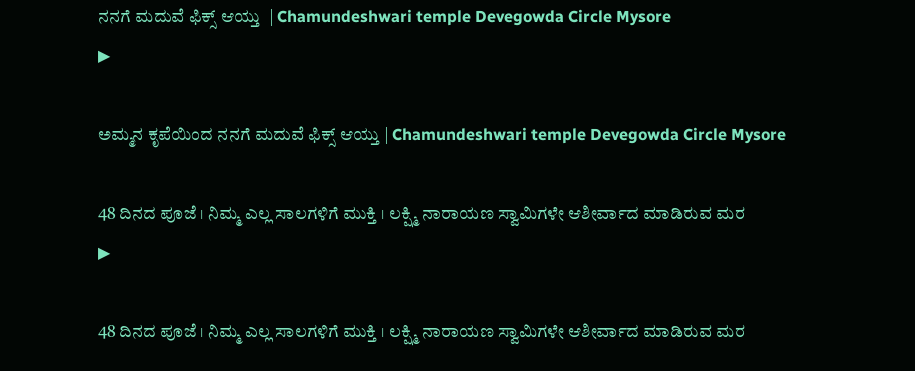ನನಗೆ ಮದುವೆ ಫಿಕ್ಸ್ ಆಯ್ತು  | Chamundeshwari temple Devegowda Circle Mysore
▶

ಅಮ್ಮನ ಕೃಪೆಯಿಂದ ನನಗೆ ಮದುವೆ ಫಿಕ್ಸ್ ಆಯ್ತು | Chamundeshwari temple Devegowda Circle Mysore

48 ದಿನದ ಪೂಜೆ । ನಿಮ್ಮ ಎಲ್ಲ ಸಾಲಗಳಿಗೆ ಮುಕ್ತಿ । ಲಕ್ಷ್ಮಿ ನಾರಾಯಣ ಸ್ವಾಮಿಗಳೇ ಆಶೀರ್ವಾದ ಮಾಡಿರುವ ಮರ
▶

48 ದಿನದ ಪೂಜೆ । ನಿಮ್ಮ ಎಲ್ಲ ಸಾಲಗಳಿಗೆ ಮುಕ್ತಿ । ಲಕ್ಷ್ಮಿ ನಾರಾಯಣ ಸ್ವಾಮಿಗಳೇ ಆಶೀರ್ವಾದ ಮಾಡಿರುವ ಮರ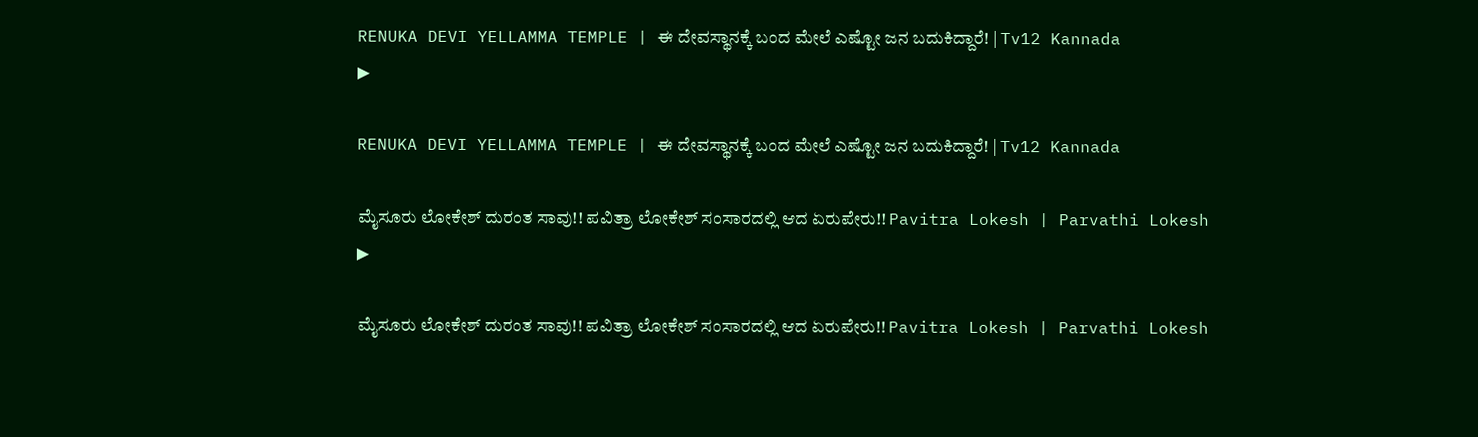RENUKA DEVI YELLAMMA TEMPLE | ಈ ದೇವಸ್ಥಾನಕ್ಕೆ ಬಂದ ಮೇಲೆ ಎಷ್ಟೋ ಜನ ಬದುಕಿದ್ದಾರೆ! | Tv12 Kannada
▶

RENUKA DEVI YELLAMMA TEMPLE | ಈ ದೇವಸ್ಥಾನಕ್ಕೆ ಬಂದ ಮೇಲೆ ಎಷ್ಟೋ ಜನ ಬದುಕಿದ್ದಾರೆ! | Tv12 Kannada

ಮೈಸೂರು ಲೋಕೇಶ್ ದುರಂತ ಸಾವು!! ಪವಿತ್ರಾ ಲೋಕೇಶ್ ಸಂಸಾರದಲ್ಲಿ ಆದ ಏರುಪೇರು!! Pavitra Lokesh | Parvathi Lokesh
▶

ಮೈಸೂರು ಲೋಕೇಶ್ ದುರಂತ ಸಾವು!! ಪವಿತ್ರಾ ಲೋಕೇಶ್ ಸಂಸಾರದಲ್ಲಿ ಆದ ಏರುಪೇರು!! Pavitra Lokesh | Parvathi Lokesh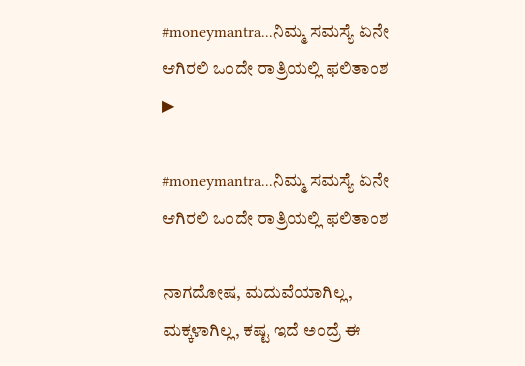#moneymantra...ನಿಮ್ಮ ಸಮಸ್ಯೆ ಏನೇ ಆಗಿರಲಿ ಒಂದೇ ರಾತ್ರಿಯಲ್ಲಿ ಫಲಿತಾಂಶ
▶

#moneymantra...ನಿಮ್ಮ ಸಮಸ್ಯೆ ಏನೇ ಆಗಿರಲಿ ಒಂದೇ ರಾತ್ರಿಯಲ್ಲಿ ಫಲಿತಾಂಶ

ನಾಗದೋಷ, ಮದುವೆಯಾಗಿಲ್ಲ, ಮಕ್ಕಳಾಗಿಲ್ಲ, ಕಷ್ಟ ಇದೆ ಅಂದ್ರೆ ಈ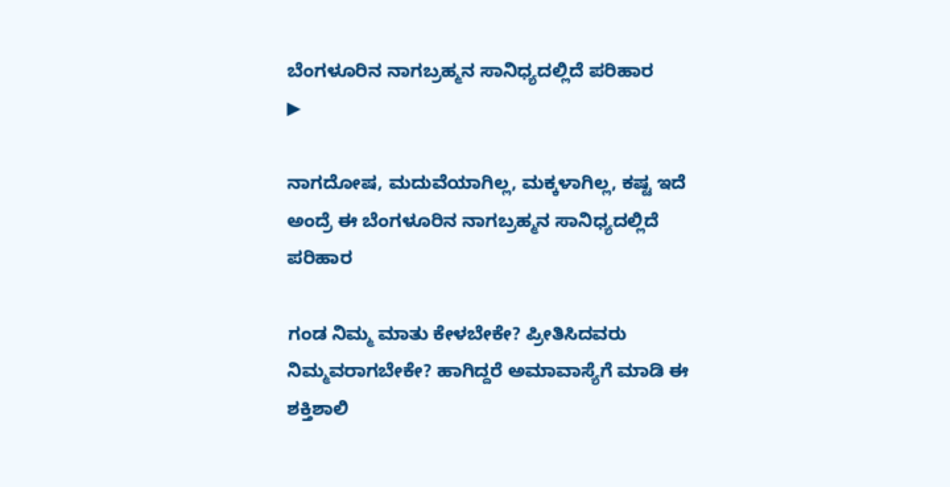ಬೆಂಗಳೂರಿನ ನಾಗಬ್ರಹ್ಮನ ಸಾನಿಧ್ಯದಲ್ಲಿದೆ ಪರಿಹಾರ
▶

ನಾಗದೋಷ, ಮದುವೆಯಾಗಿಲ್ಲ, ಮಕ್ಕಳಾಗಿಲ್ಲ, ಕಷ್ಟ ಇದೆ ಅಂದ್ರೆ ಈ ಬೆಂಗಳೂರಿನ ನಾಗಬ್ರಹ್ಮನ ಸಾನಿಧ್ಯದಲ್ಲಿದೆ ಪರಿಹಾರ

ಗಂಡ ನಿಮ್ಮ ಮಾತು ಕೇಳಬೇಕೇ? ಪ್ರೀತಿಸಿದವರು ನಿಮ್ಮವರಾಗಬೇಕೇ? ಹಾಗಿದ್ದರೆ ಅಮಾವಾಸ್ಯೆಗೆ ಮಾಡಿ ಈ ಶಕ್ತಿಶಾಲಿ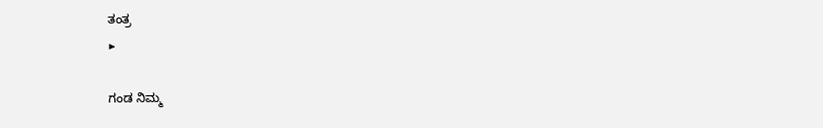ತಂತ್ರ
▶

ಗಂಡ ನಿಮ್ಮ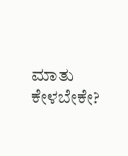ಮಾತು ಕೇಳಬೇಕೇ?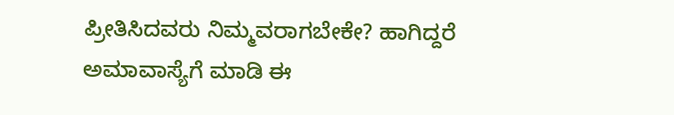ಪ್ರೀತಿಸಿದವರು ನಿಮ್ಮವರಾಗಬೇಕೇ? ಹಾಗಿದ್ದರೆ ಅಮಾವಾಸ್ಯೆಗೆ ಮಾಡಿ ಈ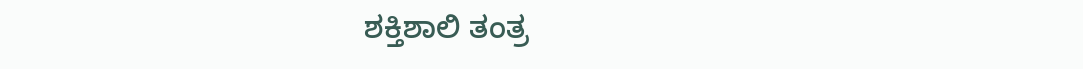ಶಕ್ತಿಶಾಲಿ ತಂತ್ರ